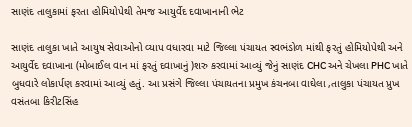સાણંદ તાલુકામાં ફરતા હોમિયોપેથી તેમજ આયુર્વેદ દવાખાનાની ભેટ

સાણંદ તાલુકા ખાતે આયુષ સેવાઓનો વ્યાપ વધારવા માટે જિલ્લા પંચાયત સ્વભંડોળ માંથી ફરતું હોમિયોપેથી અને આયુર્વેદ દવાખાના (મોબાઈલ વાન માં ફરતું દવાખાનું )શરુ કરવામાં આવ્યું જેનું સાણંદ CHC અને ચેખલા PHC ખાતે બુધવારે લોકાર્પણ કરવામાં આવ્યું હતું. આ પ્રસંગે જિલ્લા પંચાયતના પ્રમુખ કંચનબા વાઘેલા ,તાલુકા પંચાયત પ્રુખ વસંતબા કિરીટસિંહ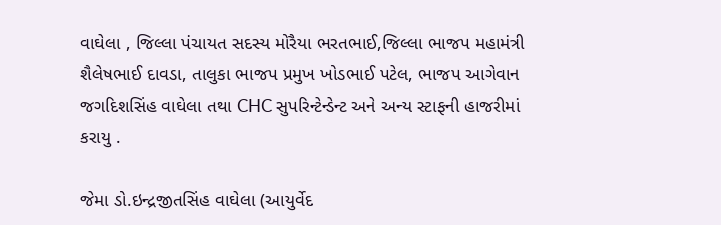વાઘેલા , જિલ્લા પંચાયત સદસ્ય મોરૈયા ભરતભાઈ,જિલ્લા ભાજપ મહામંત્રી શૈલેષભાઈ દાવડા, તાલુકા ભાજપ પ્રમુખ ખોડભાઈ પટેલ, ભાજપ આગેવાન જગદિશસિંહ વાઘેલા તથા CHC સુપરિન્ટેન્ડેન્ટ અને અન્ય સ્ટાફની હાજરીમાં કરાયુ .

જેમા ડો.ઇન્દ્રજીતસિંહ વાઘેલા (આયુર્વેદ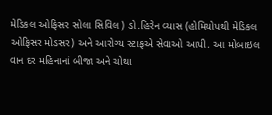મેડિકલ ઓફિસર સોલા સિવિલ ) ડો.હિરેન વ્યાસ (હોમિયોપથી મેડિકલ ઓફિસર મોડસર) અને આરોગ્ય સ્ટાફએ સેવાઓ આપી. આ મોબાઇલ વાન દર મહિનાનાં બીજા અને ચોથા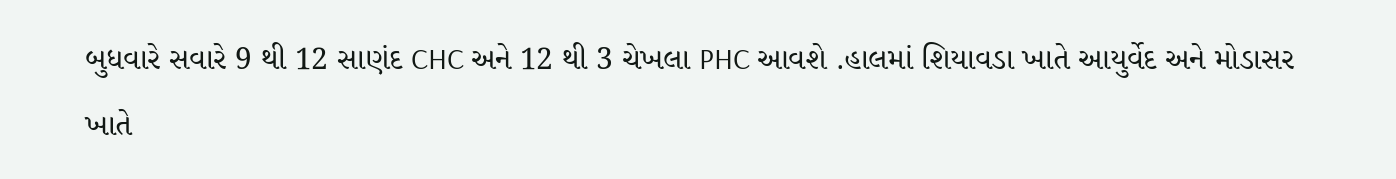બુધવારે સવારે 9 થી 12 સાણંદ CHC અને 12 થી 3 ચેખલા PHC આવશે .હાલમાં શિયાવડા ખાતે આયુર્વેદ અને મોડાસર ખાતે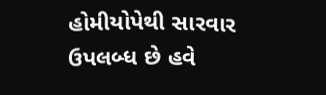હોમીયોપેથી સારવાર ઉપલબ્ધ છે હવે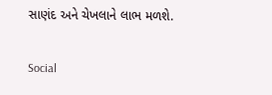સાણંદ અને ચેખલાને લાભ મળશે.

Social